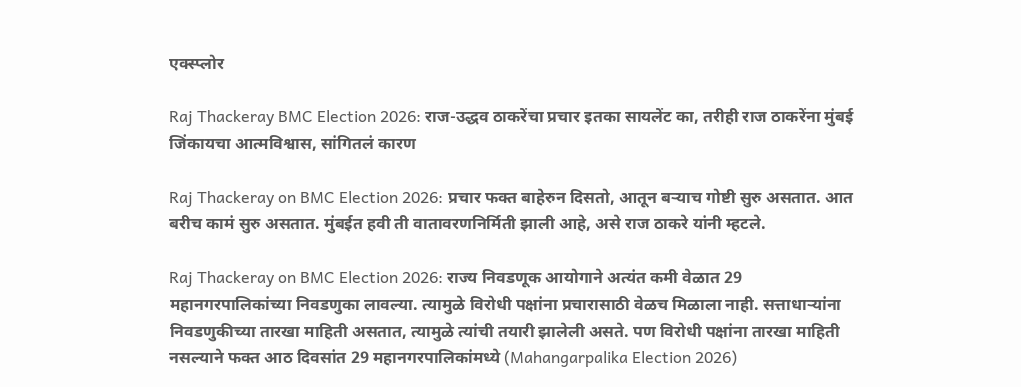एक्स्प्लोर

Raj Thackeray BMC Election 2026: राज-उद्धव ठाकरेंचा प्रचार इतका सायलेंट का, तरीही राज ठाकरेंना मुंबई जिंकायचा आत्मविश्वास, सांगितलं कारण

Raj Thackeray on BMC Election 2026: प्रचार फक्त बाहेरुन दिसतो, आतून बऱ्याच गोष्टी सुरु असतात. आत बरीच कामं सुरु असतात. मुंबईत हवी ती वातावरणनिर्मिती झाली आहे, असे राज ठाकरे यांनी म्हटले.

Raj Thackeray on BMC Election 2026: राज्य निवडणूक आयोगाने अत्यंत कमी वेळात 29 महानगरपालिकांच्या निवडणुका लावल्या. त्यामुळे विरोधी पक्षांना प्रचारासाठी वेळच मिळाला नाही. सत्ताधाऱ्यांना निवडणुकीच्या तारखा माहिती असतात, त्यामुळे त्यांची तयारी झालेली असते. पण विरोधी पक्षांना तारखा माहिती नसल्याने फक्त आठ दिवसांत 29 महानगरपालिकांमध्ये (Mahangarpalika Election 2026)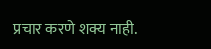प्रचार करणे शक्य नाही.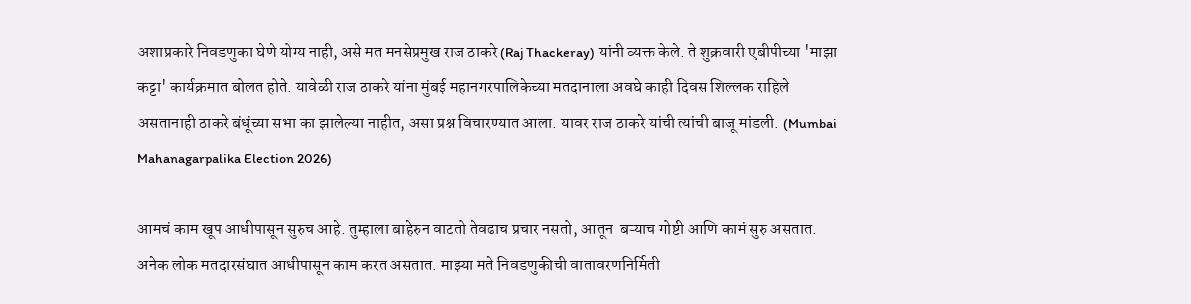अशाप्रकारे निवडणुका घेणे योग्य नाही, असे मत मनसेप्रमुख राज ठाकरे (Raj Thackeray) यांनी व्यक्त केले. ते शुक्रवारी एबीपीच्या 'माझा कट्टा' कार्यक्रमात बोलत होते. यावेळी राज ठाकरे यांना मुंबई महानगरपालिकेच्या मतदानाला अवघे काही दिवस शिल्लक राहिले असतानाही ठाकरे बंधूंच्या सभा का झालेल्या नाहीत, असा प्रश्न विचारण्यात आला. यावर राज ठाकरे यांची त्यांची बाजू मांडली. (Mumbai Mahanagarpalika Election 2026)

आमचं काम खूप आधीपासून सुरुच आहे. तुम्हाला बाहेरुन वाटतो तेवढाच प्रचार नसतो, आतून  बऱ्याच गोष्टी आणि कामं सुरु असतात. अनेक लोक मतदारसंघात आधीपासून काम करत असतात. माझ्या मते निवडणुकीची वातावरणनिर्मिती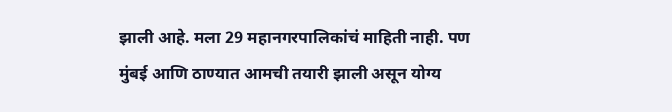झाली आहे. मला 29 महानगरपालिकांचं माहिती नाही. पण मुंबई आणि ठाण्यात आमची तयारी झाली असून योग्य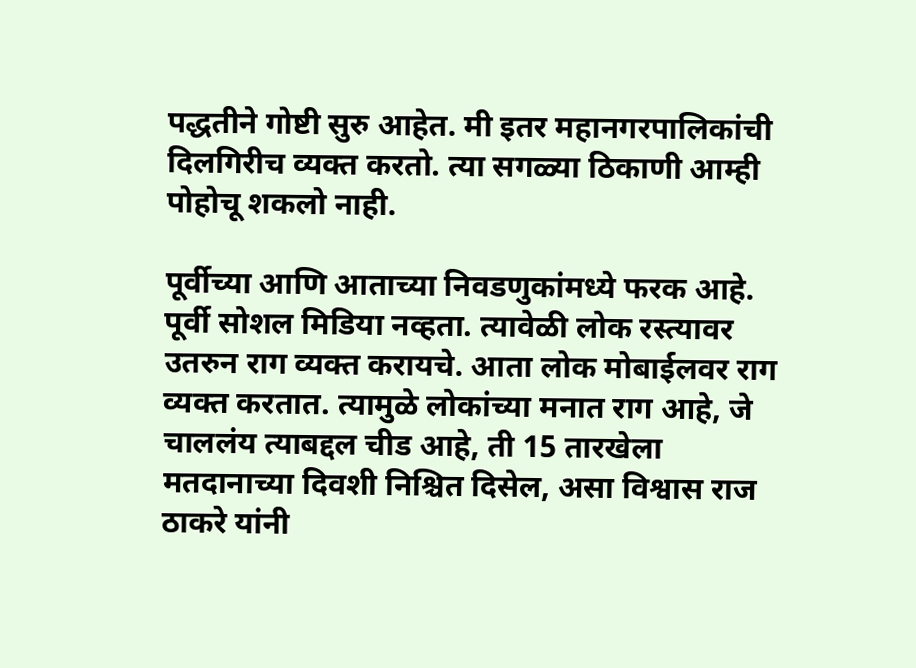पद्धतीने गोष्टी सुरु आहेत. मी इतर महानगरपालिकांची दिलगिरीच व्यक्त करतो. त्या सगळ्या ठिकाणी आम्ही पोहोचू शकलो नाही.

पूर्वीच्या आणि आताच्या निवडणुकांमध्ये फरक आहे. पूर्वी सोशल मिडिया नव्हता. त्यावेळी लोक रस्त्यावर उतरुन राग व्यक्त करायचे. आता लोक मोबाईलवर राग व्यक्त करतात. त्यामुळे लोकांच्या मनात राग आहे, जे चाललंय त्याबद्दल चीड आहे, ती 15 तारखेला मतदानाच्या दिवशी निश्चित दिसेल, असा विश्वास राज ठाकरे यांनी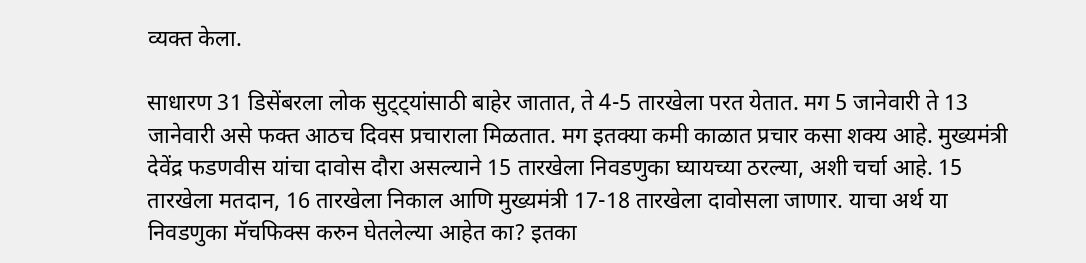व्यक्त केला.

साधारण 31 डिसेंबरला लोक सुट्ट्यांसाठी बाहेर जातात, ते 4-5 तारखेला परत येतात. मग 5 जानेवारी ते 13 जानेवारी असे फक्त आठच दिवस प्रचाराला मिळतात. मग इतक्या कमी काळात प्रचार कसा शक्य आहे. मुख्यमंत्री देवेंद्र फडणवीस यांचा दावोस दौरा असल्याने 15 तारखेला निवडणुका घ्यायच्या ठरल्या, अशी चर्चा आहे. 15 तारखेला मतदान, 16 तारखेला निकाल आणि मुख्यमंत्री 17-18 तारखेला दावोसला जाणार. याचा अर्थ या निवडणुका मॅचफिक्स करुन घेतलेल्या आहेत का? इतका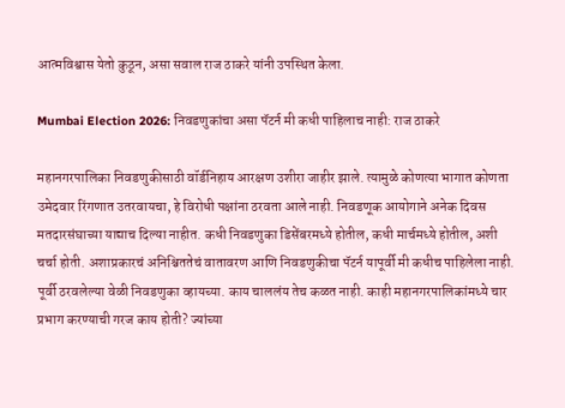आत्मविश्वास येतो कुठून, असा सवाल राज ठाकरे यांनी उपस्थित केला.

Mumbai Election 2026: निवडणुकांचा असा पॅटर्न मी कधी पाहिलाच नाही: राज ठाकरे

महानगरपालिका निवडणुकीसाठी वॉर्डनिहाय आरक्षण उशीरा जाहीर झाले. त्यामुळे कोणत्या भागात कोणता उमेदवार रिंगणात उतरवायचा, हे विरोधी पक्षांना ठरवता आले नाही. निवडणूक आयोगाने अनेक दिवस मतदारसंघाच्या याद्याच दिल्या नाहीत. कधी निवडणुका डिसेंबरमध्ये होतील, कधी मार्चमध्ये होतील, अशी चर्चा होती. अशाप्रकारचं अनिश्चिततेचं वातावरण आणि निवडणुकीचा पॅटर्न यापूर्वी मी कधीच पाहिलेला नाही. पूर्वी ठरवलेल्या वेळी निवडणुका व्हायच्या. काय चाललंय तेच कळत नाही. काही महानगरपालिकांमध्ये चार प्रभाग करण्याची गरज काय होती? ज्यांच्या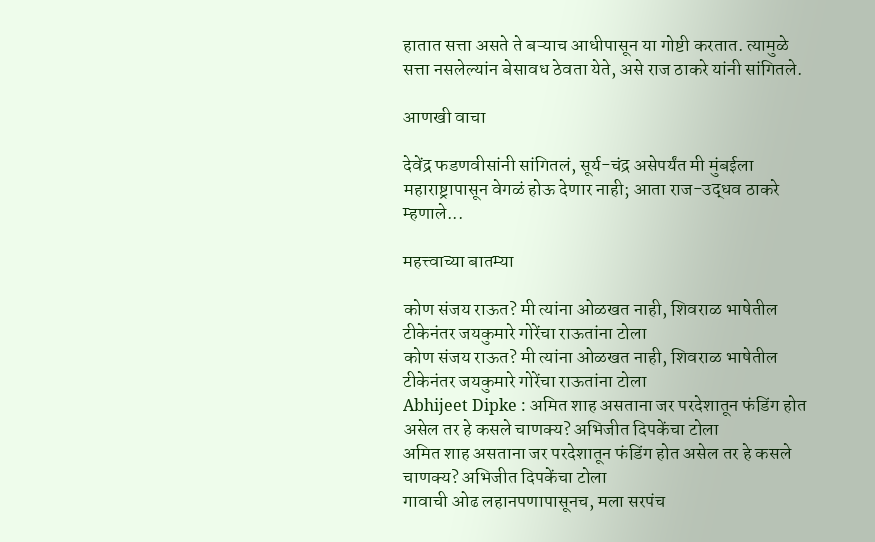हातात सत्ता असते ते बऱ्याच आधीपासून या गोष्टी करतात. त्यामुळे सत्ता नसलेल्यांन बेसावध ठेवता येते, असे राज ठाकरे यांनी सांगितले.

आणखी वाचा

देवेंद्र फडणवीसांनी सांगितलं, सूर्य-चंद्र असेपर्यंत मी मुंबईला महाराष्ट्रापासून वेगळं होऊ देणार नाही; आता राज-उद्धव ठाकरे म्हणाले...

महत्त्वाच्या बातम्या

कोण संजय राऊत? मी त्यांना ओळखत नाही, शिवराळ भाषेतील टीकेनंतर जयकुमारे गोरेंचा राऊतांना टोला
कोण संजय राऊत? मी त्यांना ओळखत नाही, शिवराळ भाषेतील टीकेनंतर जयकुमारे गोरेंचा राऊतांना टोला
Abhijeet Dipke : अमित शाह असताना जर परदेशातून फंडिंग होत असेल तर हे कसले चाणक्य? अभिजीत दिपकेंचा टोला
अमित शाह असताना जर परदेशातून फंडिंग होत असेल तर हे कसले चाणक्य? अभिजीत दिपकेंचा टोला
गावाची ओढ लहानपणापासूनच, मला सरपंच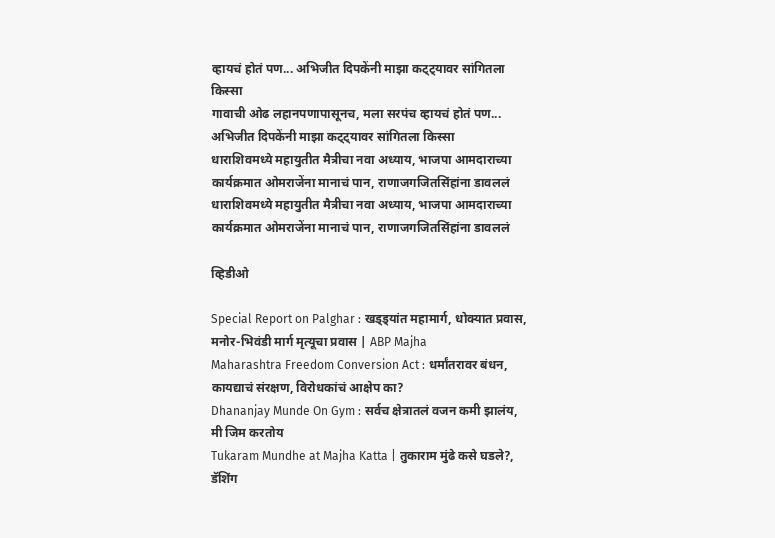व्हायचं होतं पण... अभिजीत दिपकेंनी माझा कट्ट्यावर सांगितला किस्सा
गावाची ओढ लहानपणापासूनच, मला सरपंच व्हायचं होतं पण... अभिजीत दिपकेंनी माझा कट्ट्यावर सांगितला किस्सा
धाराशिवमध्ये महायुतीत मैत्रीचा नवा अध्याय, भाजपा आमदाराच्या कार्यक्रमात ओमराजेंना मानाचं पान, राणाजगजितसिंहांना डावललं
धाराशिवमध्ये महायुतीत मैत्रीचा नवा अध्याय, भाजपा आमदाराच्या कार्यक्रमात ओमराजेंना मानाचं पान, राणाजगजितसिंहांना डावललं

व्हिडीओ

Special Report on Palghar : खड्ड्यांत महामार्ग, धोक्यात प्रवास, मनोर-भिवंडी मार्ग मृत्यूचा प्रवास | ABP Majha
Maharashtra Freedom Conversion Act : धर्मांतरावर बंधन, कायद्याचं संरक्षण, विरोधकांचं आक्षेप का?
Dhananjay Munde On Gym : सर्वच क्षेत्रातलं वजन कमी झालंय, मी जिम करतोय
Tukaram Mundhe at Majha Katta | तुकाराम मुंढे कसे घडले?, डॅशिंग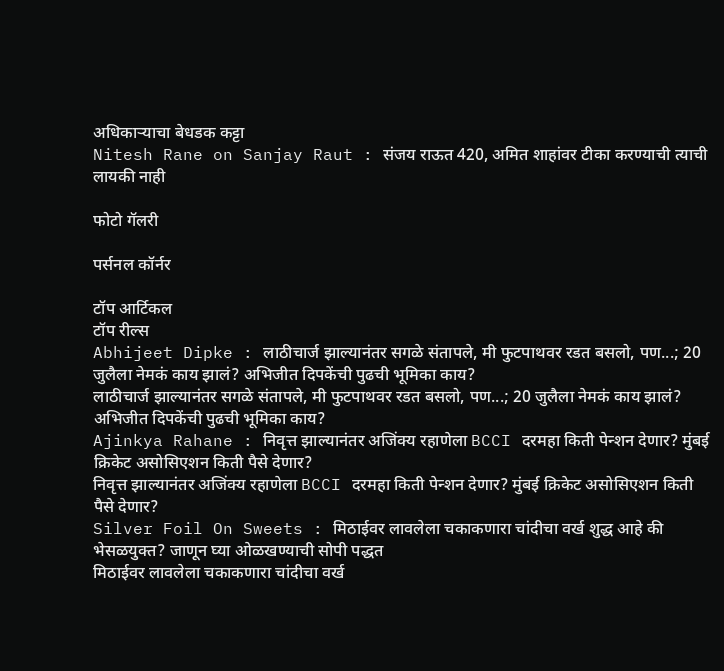अधिकाऱ्याचा बेधडक कट्टा
Nitesh Rane on Sanjay Raut : संजय राऊत 420, अमित शाहांवर टीका करण्याची त्याची लायकी नाही

फोटो गॅलरी

पर्सनल कॉर्नर

टॉप आर्टिकल
टॉप रील्स
Abhijeet Dipke : लाठीचार्ज झाल्यानंतर सगळे संतापले, मी फुटपाथवर रडत बसलो, पण...; 20 जुलैला नेमकं काय झालं? अभिजीत दिपकेंची पुढची भूमिका काय?
लाठीचार्ज झाल्यानंतर सगळे संतापले, मी फुटपाथवर रडत बसलो, पण...; 20 जुलैला नेमकं काय झालं? अभिजीत दिपकेंची पुढची भूमिका काय?
Ajinkya Rahane : निवृत्त झाल्यानंतर अजिंक्य रहाणेला BCCI दरमहा किती पेन्शन देणार? मुंबई क्रिकेट असोसिएशन किती पैसे देणार?
निवृत्त झाल्यानंतर अजिंक्य रहाणेला BCCI दरमहा किती पेन्शन देणार? मुंबई क्रिकेट असोसिएशन किती पैसे देणार?
Silver Foil On Sweets : मिठाईवर लावलेला चकाकणारा चांदीचा वर्ख शुद्ध आहे की भेसळयुक्त? जाणून घ्या ओळखण्याची सोपी पद्धत
मिठाईवर लावलेला चकाकणारा चांदीचा वर्ख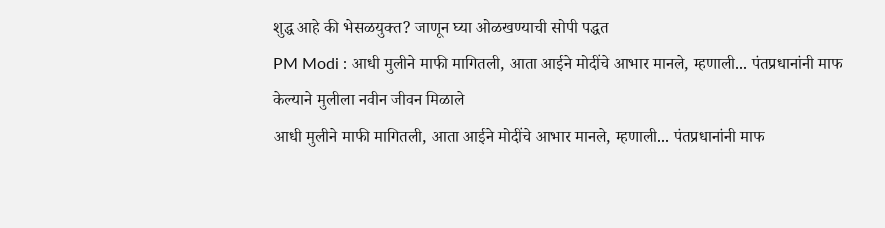शुद्ध आहे की भेसळयुक्त? जाणून घ्या ओळखण्याची सोपी पद्धत
PM Modi : आधी मुलीने माफी मागितली, आता आईने मोदींचे आभार मानले, म्हणाली... पंतप्रधानांनी माफ केल्याने मुलीला नवीन जीवन मिळाले
आधी मुलीने माफी मागितली, आता आईने मोदींचे आभार मानले, म्हणाली... पंतप्रधानांनी माफ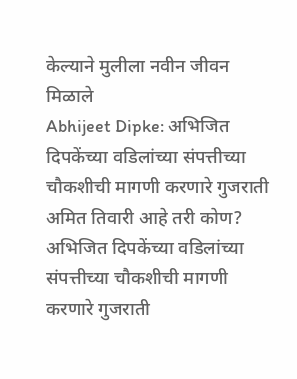केल्याने मुलीला नवीन जीवन मिळाले
Abhijeet Dipke: अभिजित दिपकेंच्या वडिलांच्या संपत्तीच्या चौकशीची मागणी करणारे गुजराती अमित तिवारी आहे तरी कोण?
अभिजित दिपकेंच्या वडिलांच्या संपत्तीच्या चौकशीची मागणी करणारे गुजराती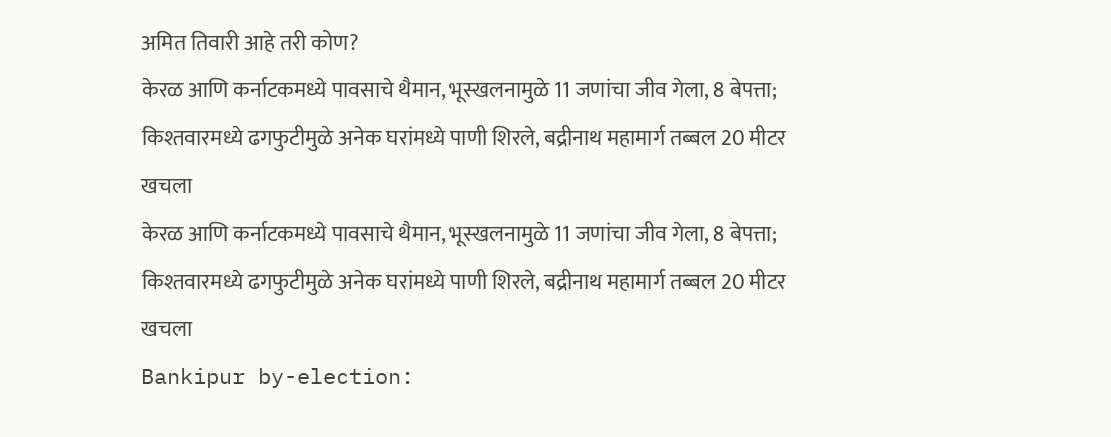अमित तिवारी आहे तरी कोण?
केरळ आणि कर्नाटकमध्ये पावसाचे थैमान, भूस्खलनामुळे 11 जणांचा जीव गेला, 8 बेपत्ता; किश्तवारमध्ये ढगफुटीमुळे अनेक घरांमध्ये पाणी शिरले, बद्रीनाथ महामार्ग तब्बल 20 मीटर खचला
केरळ आणि कर्नाटकमध्ये पावसाचे थैमान, भूस्खलनामुळे 11 जणांचा जीव गेला, 8 बेपत्ता; किश्तवारमध्ये ढगफुटीमुळे अनेक घरांमध्ये पाणी शिरले, बद्रीनाथ महामार्ग तब्बल 20 मीटर खचला
Bankipur by-election: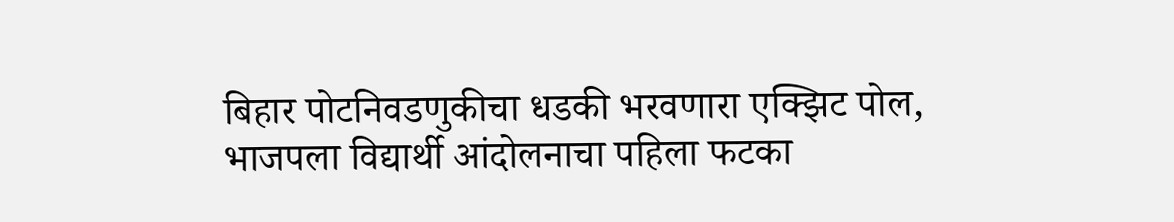बिहार पोटनिवडणुकीचा धडकी भरवणारा एक्झिट पोल, भाजपला विद्यार्थी आंदोलनाचा पहिला फटका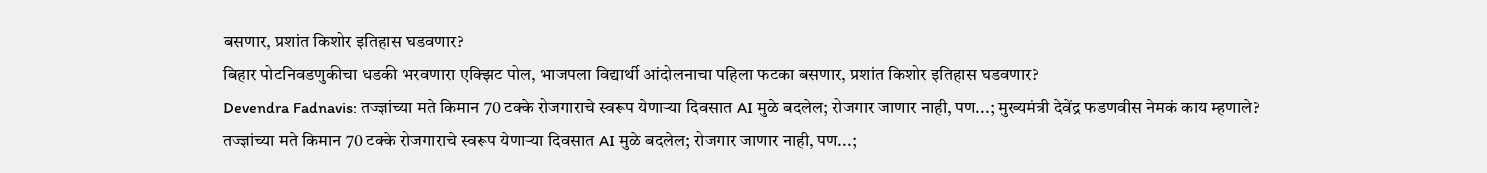बसणार, प्रशांत किशोर इतिहास घडवणार?
बिहार पोटनिवडणुकीचा धडकी भरवणारा एक्झिट पोल, भाजपला विद्यार्थी आंदोलनाचा पहिला फटका बसणार, प्रशांत किशोर इतिहास घडवणार?
Devendra Fadnavis: तज्ज्ञांच्या मते किमान 70 टक्के रोजगाराचे स्वरूप येणाऱ्या दिवसात AI मुळे बदलेल; रोजगार जाणार नाही, पण...; मुख्यमंत्री देवेंद्र फडणवीस नेमकं काय म्हणाले?
तज्ज्ञांच्या मते किमान 70 टक्के रोजगाराचे स्वरूप येणाऱ्या दिवसात AI मुळे बदलेल; रोजगार जाणार नाही, पण...;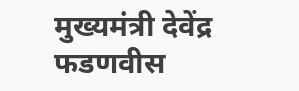मुख्यमंत्री देवेंद्र फडणवीस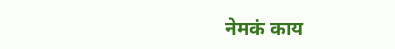नेमकं काय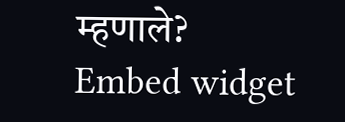म्हणाले?
Embed widget